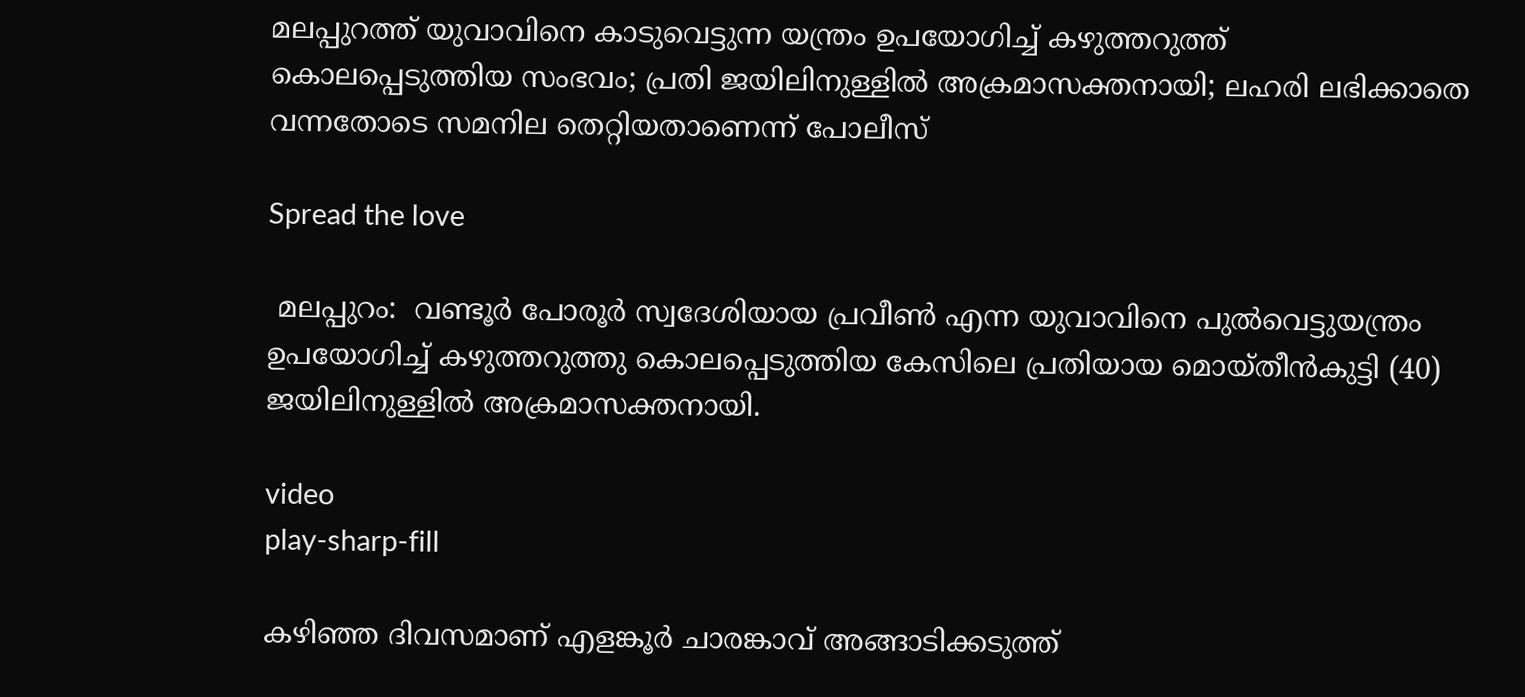മലപ്പുറത്ത് യുവാവിനെ കാടുവെട്ടുന്ന യന്ത്രം ഉപയോഗിച്ച് കഴുത്തറുത്ത് കൊലപ്പെടുത്തിയ സംഭവം; പ്രതി ജയിലിനുള്ളിൽ അക്രമാസക്തനായി; ലഹരി ലഭിക്കാതെ വന്നതോടെ സമനില തെറ്റിയതാണെന്ന് പോലീസ്

Spread the love

 മലപ്പുറം:  വണ്ടൂർ പോരൂർ സ്വദേശിയായ പ്രവീൺ എന്ന യുവാവിനെ പുൽവെട്ടുയന്ത്രം ഉപയോഗിച്ച് കഴുത്തറുത്തു കൊലപ്പെടുത്തിയ കേസിലെ പ്രതിയായ മൊയ്തീൻകുട്ടി (40) ജയിലിനുള്ളിൽ അക്രമാസക്തനായി.

video
play-sharp-fill

കഴിഞ്ഞ ദിവസമാണ് എളങ്കൂർ ചാരങ്കാവ് അങ്ങാടിക്കടുത്ത്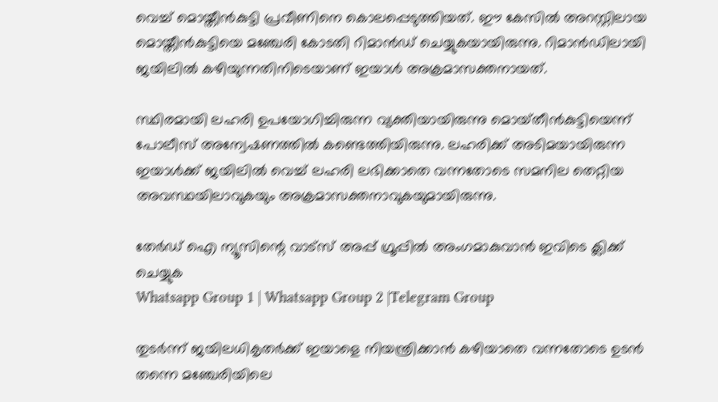വെച്ച് മൊയ്തീൻകുട്ടി പ്രവീണിനെ കൊലപ്പെടുത്തിയത്. ഈ കേസിൽ അറസ്റ്റിലായ മൊയ്തീൻകുട്ടിയെ മഞ്ചേരി കോടതി റിമാൻഡ് ചെയ്യുകയായിരുന്നു. റിമാൻഡിലായി ജയിലിൽ കഴിയുന്നതിനിടെയാണ് ഇയാൾ അക്രമാസക്തനായത്.

സ്ഥിരമായി ലഹരി ഉപയോഗിച്ചിരുന്ന വ്യക്തിയായിരുന്നു മൊയ്‌തീൻകുട്ടിയെന്ന് പോലീസ് അന്വേഷണത്തിൽ കണ്ടെത്തിയിരുന്നു. ലഹരിക്ക് അടിമയായിരുന്ന ഇയാൾക്ക് ജയിലിൽ വെച്ച് ലഹരി ലഭിക്കാതെ വന്നതോടെ സമനില തെറ്റിയ അവസ്ഥയിലാവുകയും അക്രമാസക്തനാവുകയുമായിരുന്നു.

തേർഡ് ഐ ന്യൂസിന്റെ വാട്സ് അപ്പ് ഗ്രൂപ്പിൽ അംഗമാകുവാൻ ഇവിടെ ക്ലിക്ക് ചെയ്യുക
Whatsapp Group 1 | Whatsapp Group 2 |Telegram Group

തുടർന്ന് ജയിലധികൃതർക്ക് ഇയാളെ നിയന്ത്രിക്കാൻ കഴിയാതെ വന്നതോടെ ഉടൻ തന്നെ മഞ്ചേരിയിലെ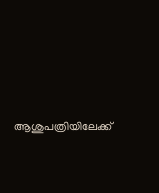ആശുപത്രിയിലേക്ക്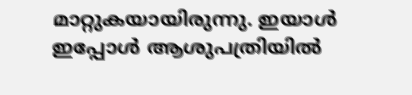മാറ്റുകയായിരുന്നു. ഇയാൾ ഇപ്പോൾ ആശുപത്രിയിൽ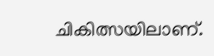ചികിത്സയിലാണ്.